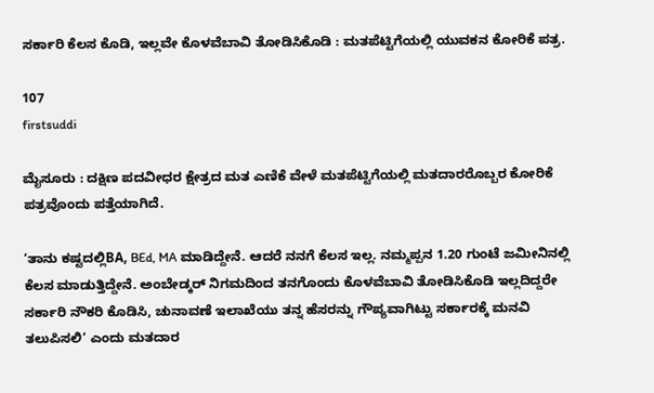ಸರ್ಕಾರಿ ಕೆಲಸ ಕೊಡಿ, ಇಲ್ಲವೇ ಕೊಳವೆಬಾವಿ ತೋಡಿಸಿಕೊಡಿ : ಮತಪೆಟ್ಟಿಗೆಯಲ್ಲಿ ಯುವಕನ ಕೋರಿಕೆ ಪತ್ರ.

107
firstsuddi

ಮೈಸೂರು : ದಕ್ಷಿಣ ಪದವೀಧರ ಕ್ಷೇತ್ರದ ಮತ ಎಣಿಕೆ ವೇಳೆ ಮತಪೆಟ್ಟಿಗೆಯಲ್ಲಿ ಮತದಾರರೊಬ್ಬರ ಕೋರಿಕೆ ಪತ್ರವೊಂದು ಪತ್ತೆಯಾಗಿದೆ.

‘ತಾನು ಕಷ್ಟದಲ್ಲಿBA, BEd, MA ಮಾಡಿದ್ದೇನೆ. ಆದರೆ ನನಗೆ ಕೆಲಸ ಇಲ್ಲ. ನಮ್ಮಪ್ಪನ 1.20 ಗುಂಟೆ ಜಮೀನಿನಲ್ಲಿ ಕೆಲಸ ಮಾಡುತ್ತಿದ್ದೇನೆ. ಅಂಬೇಡ್ಕರ್ ನಿಗಮದಿಂದ ತನಗೊಂದು ಕೊಳವೆಬಾವಿ ತೋಡಿಸಿಕೊಡಿ ಇಲ್ಲದಿದ್ದರೇ ಸರ್ಕಾರಿ ನೌಕರಿ ಕೊಡಿಸಿ, ಚುನಾವಣೆ ಇಲಾಖೆಯು ತನ್ನ ಹೆಸರನ್ನು ಗೌಪ್ಯವಾಗಿಟ್ಟು ಸರ್ಕಾರಕ್ಕೆ ಮನವಿ ತಲುಪಿಸಲಿ’ ಎಂದು ಮತದಾರ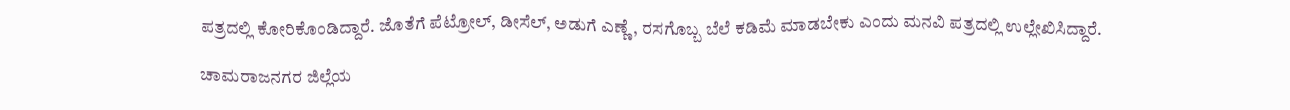ಪತ್ರದಲ್ಲಿ ಕೋರಿಕೊಂಡಿದ್ದಾರೆ. ಜೊತೆಗೆ ಪೆಟ್ರೋಲ್, ಡೀಸೆಲ್, ಅಡುಗೆ ಎಣ್ಣೆ, ರಸಗೊಬ್ಬ ಬೆಲೆ ಕಡಿಮೆ ಮಾಡಬೇಕು ಎಂದು ಮನವಿ ಪತ್ರದಲ್ಲಿ ಉಲ್ಲೇಖಿಸಿದ್ದಾರೆ.

ಚಾಮರಾಜನಗರ ಜಿಲ್ಲೆಯ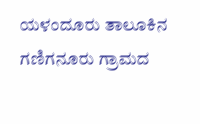ಯಳಂದೂರು ತಾಲೂಕಿನ ಗಣಿಗನೂರು ಗ್ರಾಮದ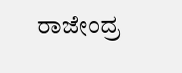ರಾಜೇಂದ್ರ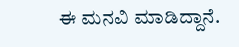ಈ ಮನವಿ ಮಾಡಿದ್ದಾನೆ.